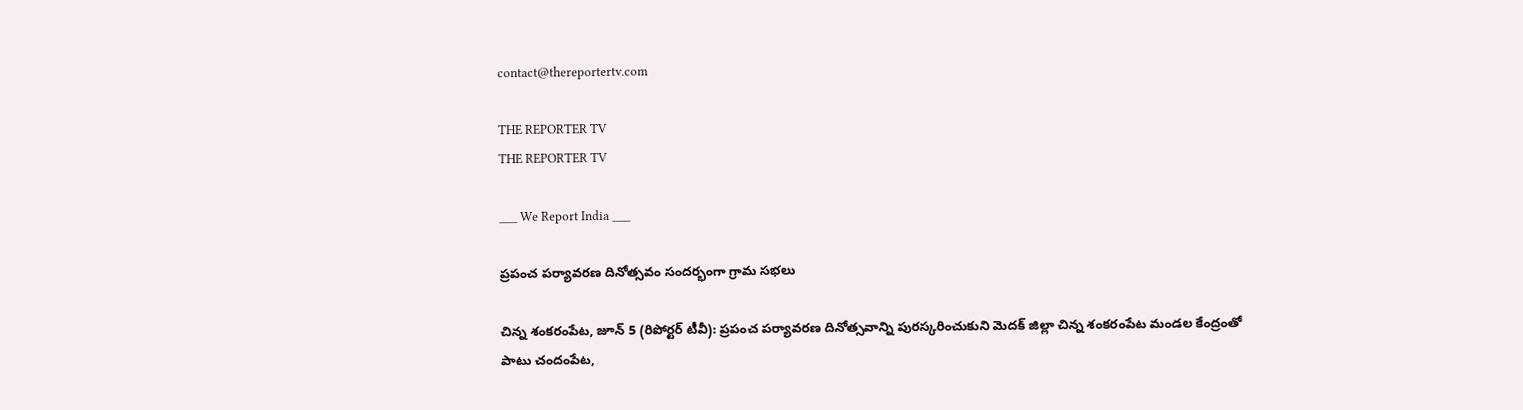contact@thereportertv.com

THE REPORTER TV
THE REPORTER TV

___ We Report India ___

ప్రపంచ పర్యావరణ దినోత్సవం సందర్భంగా గ్రామ సభలు

చిన్న శంకరంపేట, జూన్ 5 (రిపోర్టర్ టీవీ): ప్రపంచ పర్యావరణ దినోత్సవాన్ని పురస్కరించుకుని మెదక్ జిల్లా చిన్న శంకరంపేట మండల కేంద్రంతో పాటు చందంపేట,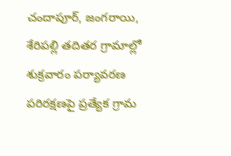చందాపూర్, జంగరాయి, శేరిపల్లి తదితర గ్రామాల్లో శుక్రవారం పర్యావరణ పరిరక్షణపై ప్రత్యేక గ్రామ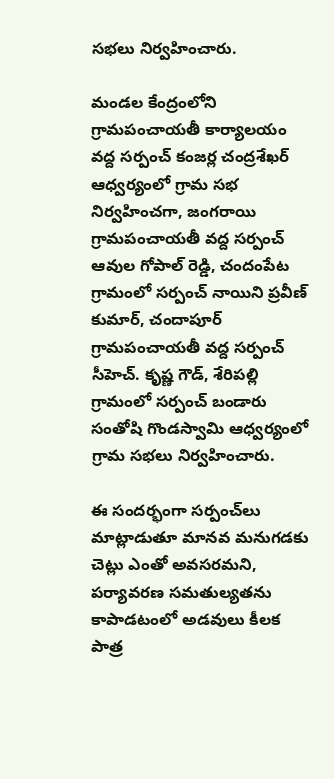సభలు నిర్వహించారు.

మండల కేంద్రంలోని గ్రామపంచాయతీ కార్యాలయం వద్ద సర్పంచ్ కంజర్ల చంద్రశేఖర్ ఆధ్వర్యంలో గ్రామ సభ నిర్వహించగా, జంగరాయి గ్రామపంచాయతీ వద్ద సర్పంచ్ ఆవుల గోపాల్ రెడ్డి, చందంపేట గ్రామంలో సర్పంచ్ నాయిని ప్రవీణ్ కుమార్, చందాపూర్ గ్రామపంచాయతీ వద్ద సర్పంచ్ సీహెచ్. కృష్ణ గౌడ్, శేరిపల్లి గ్రామంలో సర్పంచ్ బండారు సంతోషి గొండస్వామి ఆధ్వర్యంలో గ్రామ సభలు నిర్వహించారు.

ఈ సందర్భంగా సర్పంచ్‌లు మాట్లాడుతూ మానవ మనుగడకు చెట్లు ఎంతో అవసరమని, పర్యావరణ సమతుల్యతను కాపాడటంలో అడవులు కీలక పాత్ర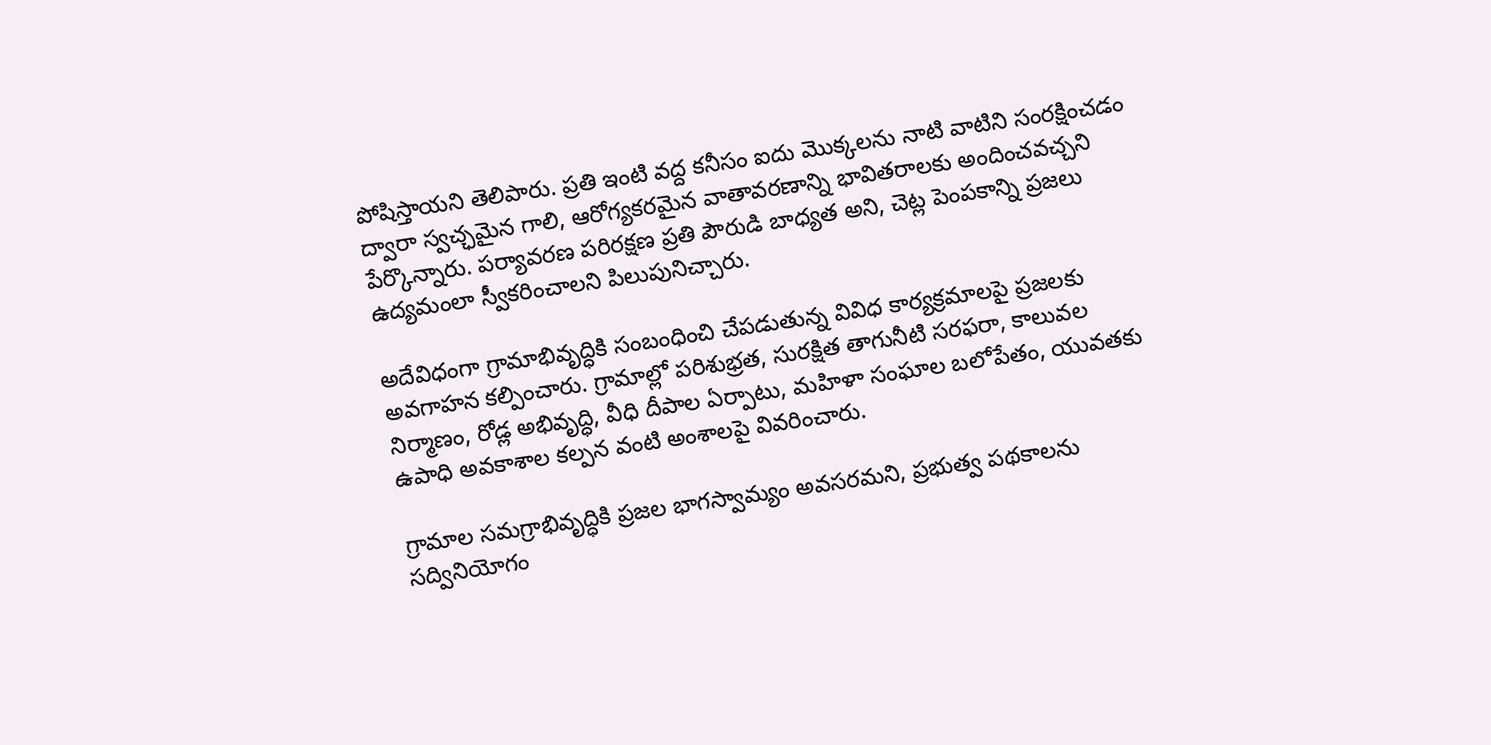పోషిస్తాయని తెలిపారు. ప్రతి ఇంటి వద్ద కనీసం ఐదు మొక్కలను నాటి వాటిని సంరక్షించడం ద్వారా స్వచ్ఛమైన గాలి, ఆరోగ్యకరమైన వాతావరణాన్ని భావితరాలకు అందించవచ్చని పేర్కొన్నారు. పర్యావరణ పరిరక్షణ ప్రతి పౌరుడి బాధ్యత అని, చెట్ల పెంపకాన్ని ప్రజలు ఉద్యమంలా స్వీకరించాలని పిలుపునిచ్చారు.

అదేవిధంగా గ్రామాభివృద్ధికి సంబంధించి చేపడుతున్న వివిధ కార్యక్రమాలపై ప్రజలకు అవగాహన కల్పించారు. గ్రామాల్లో పరిశుభ్రత, సురక్షిత తాగునీటి సరఫరా, కాలువల నిర్మాణం, రోడ్ల అభివృద్ధి, వీధి దీపాల ఏర్పాటు, మహిళా సంఘాల బలోపేతం, యువతకు ఉపాధి అవకాశాల కల్పన వంటి అంశాలపై వివరించారు.

గ్రామాల సమగ్రాభివృద్ధికి ప్రజల భాగస్వామ్యం అవసరమని, ప్రభుత్వ పథకాలను సద్వినియోగం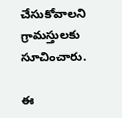చేసుకోవాలని గ్రామస్తులకు సూచించారు.

ఈ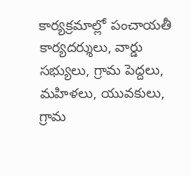కార్యక్రమాల్లో పంచాయతీ కార్యదర్శులు, వార్డు సభ్యులు, గ్రామ పెద్దలు, మహిళలు, యువకులు, గ్రామ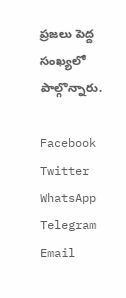ప్రజలు పెద్ద సంఖ్యలో పాల్గొన్నారు.

Facebook
Twitter
WhatsApp
Telegram
Email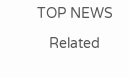TOP NEWS

   Related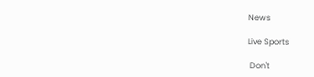News

Live Sports

 Don't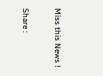Miss this News !

Share :